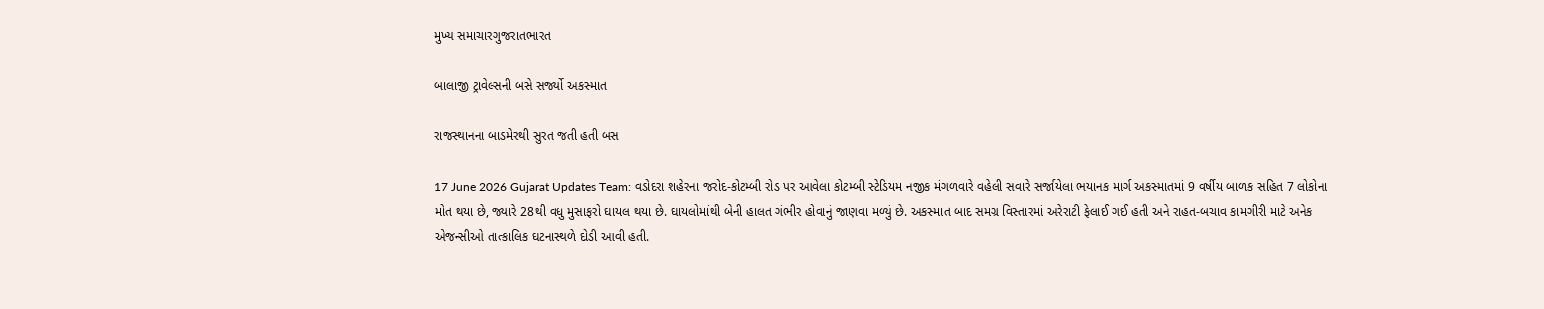મુખ્ય સમાચારગુજરાતભારત

બાલાજી ટ્રાવેલ્સની બસે સર્જ્યો અકસ્માત

રાજસ્થાનના બાડમેરથી સુરત જતી હતી બસ

17 June 2026 Gujarat Updates Team: વડોદરા શહેરના જરોદ-કોટમ્બી રોડ પર આવેલા કોટમ્બી સ્ટેડિયમ નજીક મંગળવારે વહેલી સવારે સર્જાયેલા ભયાનક માર્ગ અકસ્માતમાં 9 વર્ષીય બાળક સહિત 7 લોકોના મોત થયા છે, જ્યારે 28થી વધુ મુસાફરો ઘાયલ થયા છે. ઘાયલોમાંથી બેની હાલત ગંભીર હોવાનું જાણવા મળ્યું છે. અકસ્માત બાદ સમગ્ર વિસ્તારમાં અરેરાટી ફેલાઈ ગઈ હતી અને રાહત-બચાવ કામગીરી માટે અનેક એજન્સીઓ તાત્કાલિક ઘટનાસ્થળે દોડી આવી હતી.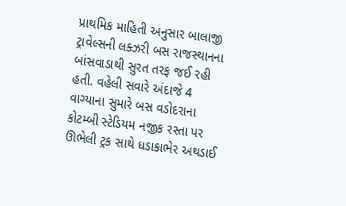પ્રાથમિક માહિતી અનુસાર બાલાજી ટ્રાવેલ્સની લક્ઝરી બસ રાજસ્થાનના બાંસવાડાથી સુરત તરફ જઈ રહી હતી. વહેલી સવારે અંદાજે 4 વાગ્યાના સુમારે બસ વડોદરાના કોટમ્બી સ્ટેડિયમ નજીક રસ્તા પર ઊભેલી ટ્રક સાથે ધડાકાભેર અથડાઈ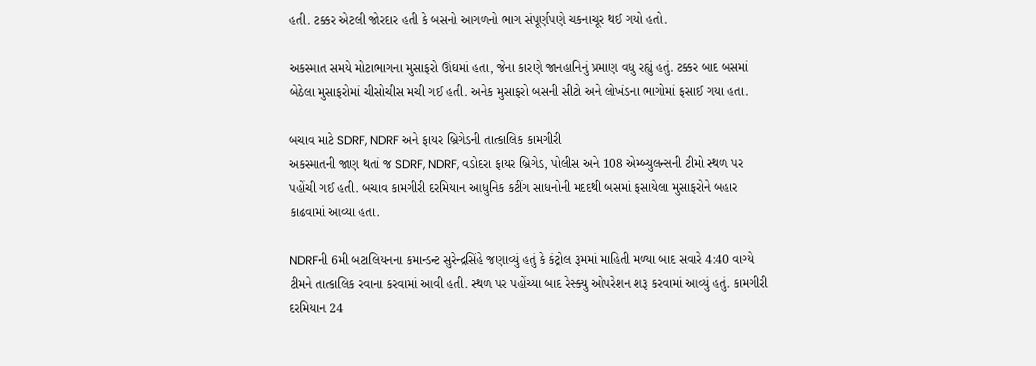હતી. ટક્કર એટલી જોરદાર હતી કે બસનો આગળનો ભાગ સંપૂર્ણપણે ચકનાચૂર થઈ ગયો હતો.

અકસ્માત સમયે મોટાભાગના મુસાફરો ઊંઘમાં હતા, જેના કારણે જાનહાનિનું પ્રમાણ વધુ રહ્યું હતું. ટક્કર બાદ બસમાં બેઠેલા મુસાફરોમાં ચીસોચીસ મચી ગઈ હતી. અનેક મુસાફરો બસની સીટો અને લોખંડના ભાગોમાં ફસાઈ ગયા હતા.

બચાવ માટે SDRF, NDRF અને ફાયર બ્રિગેડની તાત્કાલિક કામગીરી
અકસ્માતની જાણ થતાં જ SDRF, NDRF, વડોદરા ફાયર બ્રિગેડ, પોલીસ અને 108 એમ્બ્યુલન્સની ટીમો સ્થળ પર પહોંચી ગઈ હતી. બચાવ કામગીરી દરમિયાન આધુનિક કટીંગ સાધનોની મદદથી બસમાં ફસાયેલા મુસાફરોને બહાર કાઢવામાં આવ્યા હતા.

NDRFની 6મી બટાલિયનના કમાન્ડન્ટ સુરેન્દ્રસિંહે જણાવ્યું હતું કે કંટ્રોલ રૂમમાં માહિતી મળ્યા બાદ સવારે 4:40 વાગ્યે ટીમને તાત્કાલિક રવાના કરવામાં આવી હતી. સ્થળ પર પહોંચ્યા બાદ રેસ્ક્યુ ઓપરેશન શરૂ કરવામાં આવ્યું હતું. કામગીરી દરમિયાન 24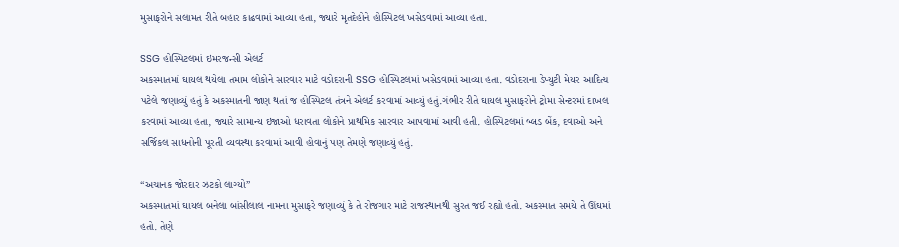મુસાફરોને સલામત રીતે બહાર કાઢવામાં આવ્યા હતા, જ્યારે મૃતદેહોને હોસ્પિટલ ખસેડવામાં આવ્યા હતા.

SSG હોસ્પિટલમાં ઇમરજન્સી એલર્ટ
અકસ્માતમાં ઘાયલ થયેલા તમામ લોકોને સારવાર માટે વડોદરાની SSG હોસ્પિટલમાં ખસેડવામાં આવ્યા હતા. વડોદરાના ડેપ્યુટી મેયર આદિત્ય પટેલે જણાવ્યું હતું કે અકસ્માતની જાણ થતાં જ હોસ્પિટલ તંત્રને એલર્ટ કરવામાં આવ્યું હતું.ગંભીર રીતે ઘાયલ મુસાફરોને ટ્રોમા સેન્ટરમાં દાખલ કરવામાં આવ્યા હતા, જ્યારે સામાન્ય ઇજાઓ ધરાવતા લોકોને પ્રાથમિક સારવાર આપવામાં આવી હતી. હોસ્પિટલમાં બ્લડ બેંક, દવાઓ અને સર્જિકલ સાધનોની પૂરતી વ્યવસ્થા કરવામાં આવી હોવાનું પણ તેમણે જણાવ્યું હતું.

“અચાનક જોરદાર ઝટકો લાગ્યો”
અકસ્માતમાં ઘાયલ બનેલા બાંસીલાલ નામના મુસાફરે જણાવ્યું કે તે રોજગાર માટે રાજસ્થાનથી સુરત જઈ રહ્યો હતો. અકસ્માત સમયે તે ઊંઘમાં હતો. તેણે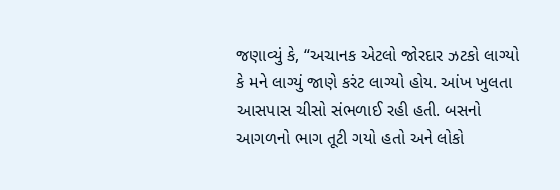જણાવ્યું કે, “અચાનક એટલો જોરદાર ઝટકો લાગ્યો કે મને લાગ્યું જાણે કરંટ લાગ્યો હોય. આંખ ખુલતા આસપાસ ચીસો સંભળાઈ રહી હતી. બસનો આગળનો ભાગ તૂટી ગયો હતો અને લોકો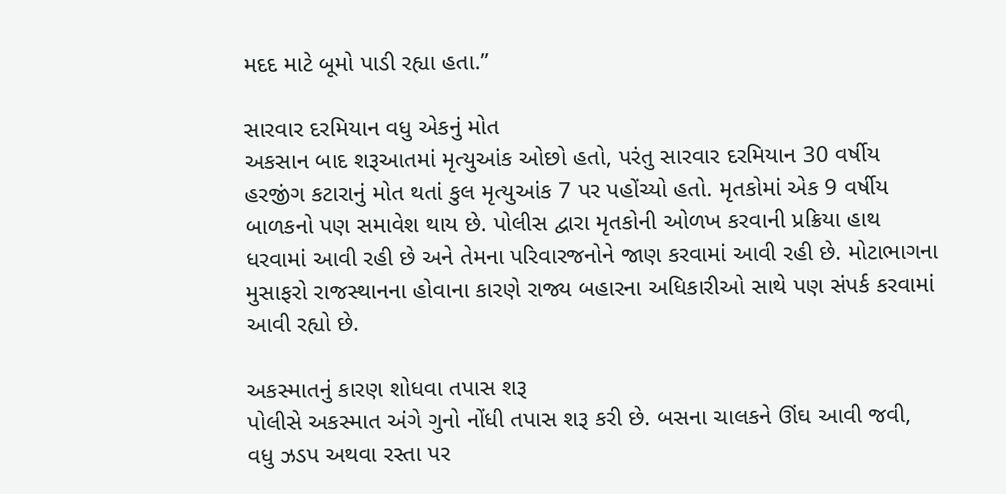મદદ માટે બૂમો પાડી રહ્યા હતા.”

સારવાર દરમિયાન વધુ એકનું મોત
અકસાન બાદ શરૂઆતમાં મૃત્યુઆંક ઓછો હતો, પરંતુ સારવાર દરમિયાન 30 વર્ષીય હરજીંગ કટારાનું મોત થતાં કુલ મૃત્યુઆંક 7 પર પહોંચ્યો હતો. મૃતકોમાં એક 9 વર્ષીય બાળકનો પણ સમાવેશ થાય છે. પોલીસ દ્વારા મૃતકોની ઓળખ કરવાની પ્રક્રિયા હાથ ધરવામાં આવી રહી છે અને તેમના પરિવારજનોને જાણ કરવામાં આવી રહી છે. મોટાભાગના મુસાફરો રાજસ્થાનના હોવાના કારણે રાજ્ય બહારના અધિકારીઓ સાથે પણ સંપર્ક કરવામાં આવી રહ્યો છે.

અકસ્માતનું કારણ શોધવા તપાસ શરૂ
પોલીસે અકસ્માત અંગે ગુનો નોંધી તપાસ શરૂ કરી છે. બસના ચાલકને ઊંઘ આવી જવી, વધુ ઝડપ અથવા રસ્તા પર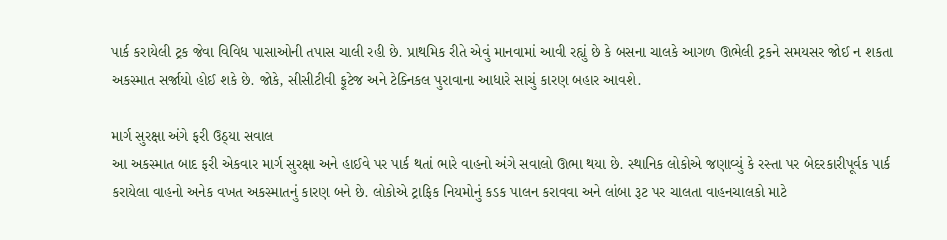પાર્ક કરાયેલી ટ્રક જેવા વિવિધ પાસાઓની તપાસ ચાલી રહી છે. પ્રાથમિક રીતે એવું માનવામાં આવી રહ્યું છે કે બસના ચાલકે આગળ ઊભેલી ટ્રકને સમયસર જોઈ ન શકતા અકસ્માત સર્જાયો હોઈ શકે છે. જોકે, સીસીટીવી ફૂટેજ અને ટેક્નિકલ પુરાવાના આધારે સાચું કારણ બહાર આવશે.

માર્ગ સુરક્ષા અંગે ફરી ઉઠ્યા સવાલ
આ અકસ્માત બાદ ફરી એકવાર માર્ગ સુરક્ષા અને હાઈવે પર પાર્ક થતાં ભારે વાહનો અંગે સવાલો ઊભા થયા છે. સ્થાનિક લોકોએ જણાવ્યું કે રસ્તા પર બેદરકારીપૂર્વક પાર્ક કરાયેલા વાહનો અનેક વખત અકસ્માતનું કારણ બને છે. લોકોએ ટ્રાફિક નિયમોનું કડક પાલન કરાવવા અને લાંબા રૂટ પર ચાલતા વાહનચાલકો માટે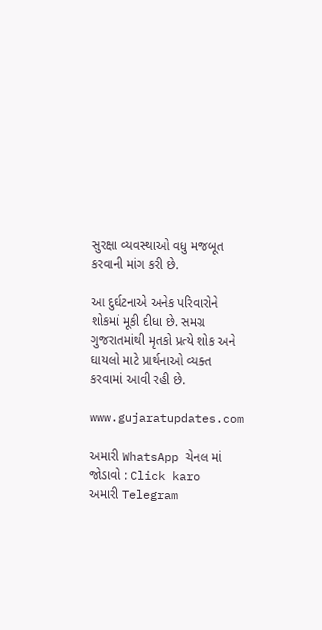સુરક્ષા વ્યવસ્થાઓ વધુ મજબૂત કરવાની માંગ કરી છે.

આ દુર્ઘટનાએ અનેક પરિવારોને શોકમાં મૂકી દીધા છે. સમગ્ર ગુજરાતમાંથી મૃતકો પ્રત્યે શોક અને ઘાયલો માટે પ્રાર્થનાઓ વ્યક્ત કરવામાં આવી રહી છે.

www.gujaratupdates.com

અમારી WhatsApp ચેનલ માં જોડાવો : Click karo
અમારી Telegram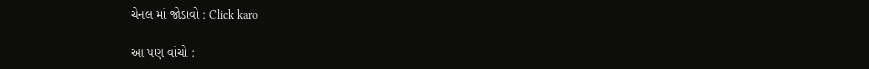ચેનલ માં જોડાવો : Click karo

આ પણ વાંચો :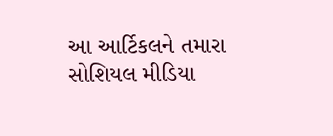આ આર્ટિકલને તમારા સોશિયલ મીડિયા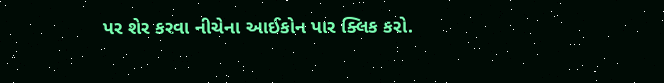પર શેર કરવા નીચેના આઈકોન પાર ક્લિક કરો.